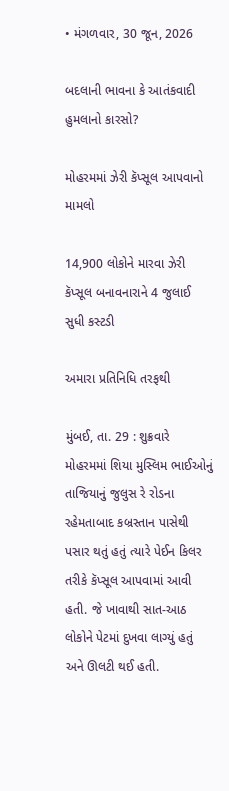• મંગળવાર, 30 જૂન, 2026

બદલાની ભાવના કે આતંકવાદી હુમલાનો કારસો?

મોહરમમાં ઝેરી કૅપ્સૂલ આપવાનો મામલો

14,900 લોકોને મારવા ઝેરી કૅપ્સૂલ બનાવનારાને 4 જુલાઈ સુધી કસ્ટડી

અમારા પ્રતિનિધિ તરફથી

મુંબઈ, તા. 29 : શુક્રવારે મોહરમમાં શિયા મુસ્લિમ ભાઈઓનું તાજિયાનું જુલુસ રે રોડના રહેમતાબાદ કબ્રસ્તાન પાસેથી પસાર થતું હતું ત્યારે પેઈન કિલર તરીકે કૅપ્સૂલ આપવામાં આવી હતી. જે ખાવાથી સાત-આઠ લોકોને પેટમાં દુખવા લાગ્યું હતું અને ઊલટી થઈ હતી.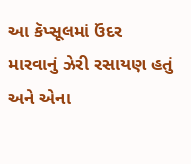આ કૅપ્સૂલમાં ઉંદર મારવાનું ઝેરી રસાયણ હતું અને એના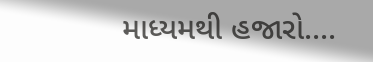માધ્યમથી હજારો....